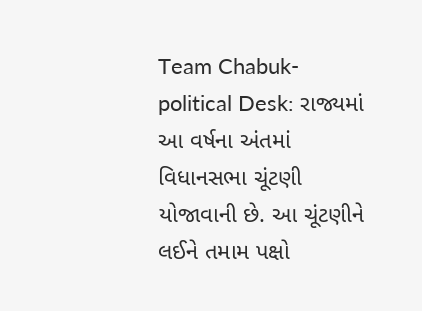Team Chabuk-political Desk: રાજ્યમાં આ વર્ષના અંતમાં વિધાનસભા ચૂંટણી યોજાવાની છે. આ ચૂંટણીને લઈને તમામ પક્ષો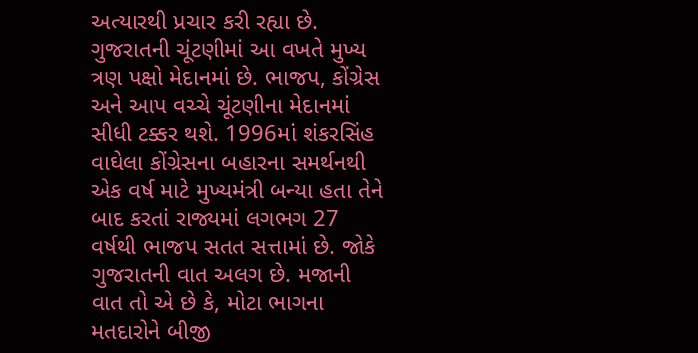અત્યારથી પ્રચાર કરી રહ્યા છે. ગુજરાતની ચૂંટણીમાં આ વખતે મુખ્ય ત્રણ પક્ષો મેદાનમાં છે. ભાજપ, કોંગ્રેસ અને આપ વચ્ચે ચૂંટણીના મેદાનમાં સીધી ટક્કર થશે. 1996માં શંકરસિંહ વાઘેલા કોંગ્રેસના બહારના સમર્થનથી એક વર્ષ માટે મુખ્યમંત્રી બન્યા હતા તેને બાદ કરતાં રાજ્યમાં લગભગ 27 વર્ષથી ભાજપ સતત સત્તામાં છે. જોકે ગુજરાતની વાત અલગ છે. મજાની વાત તો એ છે કે, મોટા ભાગના મતદારોને બીજી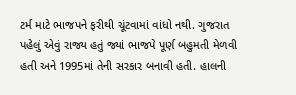ટર્મ માટે ભાજપને ફરીથી ચૂંટવામાં વાંધો નથી. ગુજરાત પહેલું એવું રાજ્ય હતું જ્યાં ભાજપે પૂર્ણ બહુમતી મેળવી હતી અને 1995માં તેની સરકાર બનાવી હતી. હાલની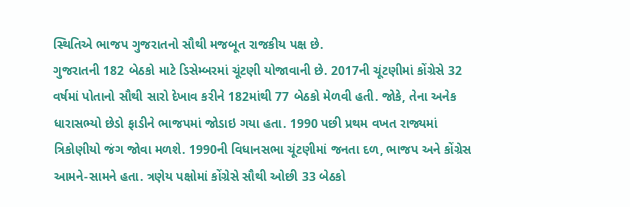સ્થિતિએ ભાજપ ગુજરાતનો સૌથી મજબૂત રાજકીય પક્ષ છે.
ગુજરાતની 182 બેઠકો માટે ડિસેમ્બરમાં ચૂંટણી યોજાવાની છે. 2017ની ચૂંટણીમાં કોંગ્રેસે 32 વર્ષમાં પોતાનો સૌથી સારો દેખાવ કરીને 182માંથી 77 બેઠકો મેળવી હતી. જોકે, તેના અનેક ધારાસભ્યો છેડો ફાડીને ભાજપમાં જોડાઇ ગયા હતા. 1990 પછી પ્રથમ વખત રાજ્યમાં ત્રિકોણીયો જંગ જોવા મળશે. 1990ની વિધાનસભા ચૂંટણીમાં જનતા દળ, ભાજપ અને કોંગ્રેસ આમને-સામને હતા. ત્રણેય પક્ષોમાં કોંગ્રેસે સૌથી ઓછી 33 બેઠકો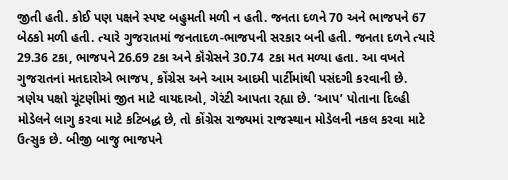જીતી હતી. કોઈ પણ પક્ષને સ્પષ્ટ બહુમતી મળી ન હતી. જનતા દળને 70 અને ભાજપને 67 બેઠકો મળી હતી. ત્યારે ગુજરાતમાં જનતાદળ-ભાજપની સરકાર બની હતી. જનતા દળને ત્યારે 29.36 ટકા, ભાજપને 26.69 ટકા અને કૉંગ્રેસને 30.74 ટકા મત મળ્યા હતા. આ વખતે ગુજરાતનાં મતદારોએ ભાજપ, કોંગ્રેસ અને આમ આદમી પાર્ટીમાંથી પસંદગી કરવાની છે.
ત્રણેય પક્ષો ચૂંટણીમાં જીત માટે વાયદાઓ, ગેરંટી આપતા રહ્યા છે. ‘આપ’ પોતાના દિલ્હી મોડેલને લાગુ કરવા માટે કટિબદ્ધ છે, તો કોંગ્રેસ રાજ્યમાં રાજસ્થાન મોડેલની નકલ કરવા માટે ઉત્સુક છે. બીજી બાજુ ભાજપને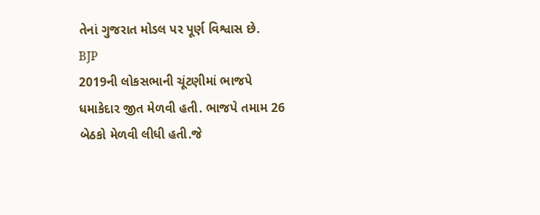તેનાં ગુજરાત મોડલ પર પૂર્ણ વિશ્વાસ છે.
BJP
2019ની લોકસભાની ચૂંટણીમાં ભાજપે ધમાકેદાર જીત મેળવી હતી. ભાજપે તમામ 26 બેઠકો મેળવી લીધી હતી.જે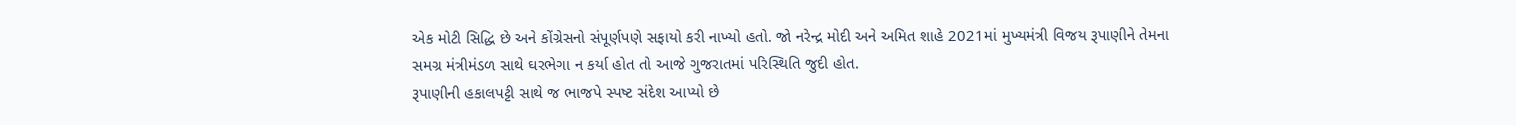એક મોટી સિદ્ધિ છે અને કોંગ્રેસનો સંપૂર્ણપણે સફાયો કરી નાખ્યો હતો. જો નરેન્દ્ર મોદી અને અમિત શાહે 2021માં મુખ્યમંત્રી વિજય રૂપાણીને તેમના સમગ્ર મંત્રીમંડળ સાથે ઘરભેગા ન કર્યા હોત તો આજે ગુજરાતમાં પરિસ્થિતિ જુદી હોત.
રૂપાણીની હકાલપટ્ટી સાથે જ ભાજપે સ્પષ્ટ સંદેશ આપ્યો છે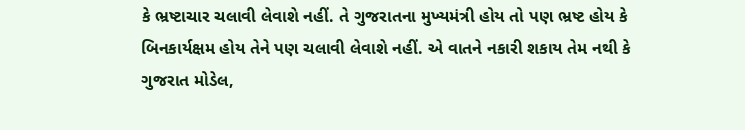કે ભ્રષ્ટાચાર ચલાવી લેવાશે નહીં. તે ગુજરાતના મુખ્યમંત્રી હોય તો પણ ભ્રષ્ટ હોય કે બિનકાર્યક્ષમ હોય તેને પણ ચલાવી લેવાશે નહીં. એ વાતને નકારી શકાય તેમ નથી કે ગુજરાત મોડેલ,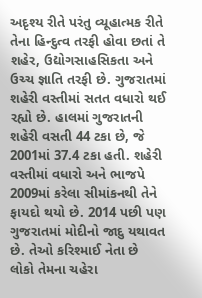અદૃશ્ય રીતે પરંતુ વ્યૂહાત્મક રીતે તેના હિન્દુત્વ તરફી હોવા છતાં તે શહેર, ઉદ્યોગસાહસિકતા અને ઉચ્ચ જ્ઞાતિ તરફી છે. ગુજરાતમાં શહેરી વસ્તીમાં સતત વધારો થઈ રહ્યો છે. હાલમાં ગુજરાતની શહેરી વસતી 44 ટકા છે, જે 2001માં 37.4 ટકા હતી. શહેરી વસ્તીમાં વધારો અને ભાજપે 2009માં કરેલા સીમાંકનથી તેને ફાયદો થયો છે. 2014 પછી પણ ગુજરાતમાં મોદીનો જાદુ યથાવત છે. તેઓ કરિશ્માઈ નેતા છે લોકો તેમના ચહેરા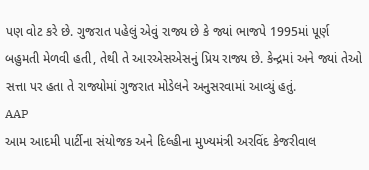પણ વોટ કરે છે. ગુજરાત પહેલું એવું રાજ્ય છે કે જ્યાં ભાજપે 1995માં પૂર્ણ બહુમતી મેળવી હતી, તેથી તે આરએસએસનું પ્રિય રાજ્ય છે. કેન્દ્રમાં અને જ્યાં તેઓ સત્તા પર હતા તે રાજ્યોમાં ગુજરાત મોડેલને અનુસરવામાં આવ્યું હતું.
AAP
આમ આદમી પાર્ટીના સંયોજક અને દિલ્હીના મુખ્યમંત્રી અરવિંદ કેજરીવાલ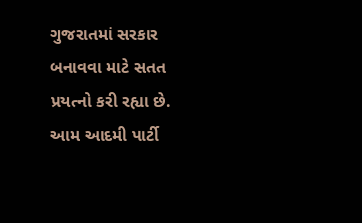ગુજરાતમાં સરકાર બનાવવા માટે સતત પ્રયત્નો કરી રહ્યા છે. આમ આદમી પાર્ટી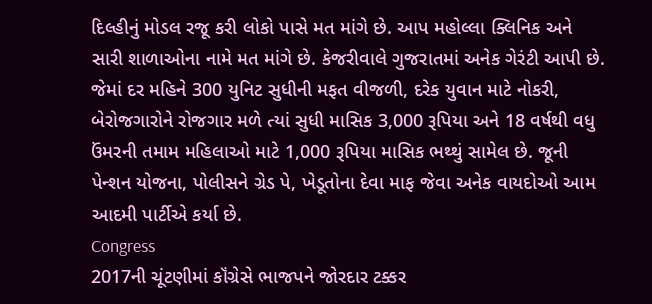દિલ્હીનું મોડલ રજૂ કરી લોકો પાસે મત માંગે છે. આપ મહોલ્લા ક્લિનિક અને સારી શાળાઓના નામે મત માંગે છે. કેજરીવાલે ગુજરાતમાં અનેક ગેરંટી આપી છે. જેમાં દર મહિને 300 યુનિટ સુધીની મફત વીજળી, દરેક યુવાન માટે નોકરી, બેરોજગારોને રોજગાર મળે ત્યાં સુધી માસિક 3,000 રૂપિયા અને 18 વર્ષથી વધુ ઉંમરની તમામ મહિલાઓ માટે 1,000 રૂપિયા માસિક ભથ્થું સામેલ છે. જૂની પેન્શન યોજના, પોલીસને ગ્રેડ પે, ખેડૂતોના દેવા માફ જેવા અનેક વાયદોઓ આમ આદમી પાર્ટીએ કર્યા છે.
Congress
2017ની ચૂંટણીમાં કૉંગ્રેસે ભાજપને જોરદાર ટક્કર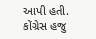આપી હતી. કોંગ્રેસ હજુ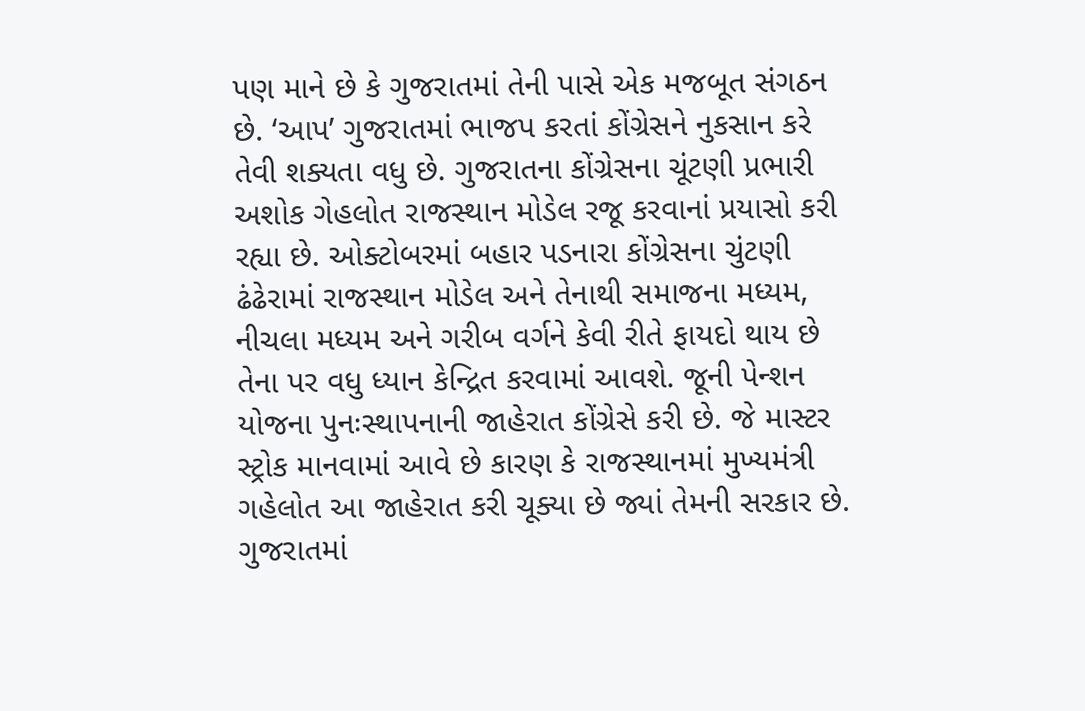પણ માને છે કે ગુજરાતમાં તેની પાસે એક મજબૂત સંગઠન છે. ‘આપ’ ગુજરાતમાં ભાજપ કરતાં કોંગ્રેસને નુકસાન કરે તેવી શક્યતા વધુ છે. ગુજરાતના કોંગ્રેસના ચૂંટણી પ્રભારી અશોક ગેહલોત રાજસ્થાન મોડેલ રજૂ કરવાનાં પ્રયાસો કરી રહ્યા છે. ઓક્ટોબરમાં બહાર પડનારા કોંગ્રેસના ચુંટણી ઢંઢેરામાં રાજસ્થાન મોડેલ અને તેનાથી સમાજના મધ્યમ, નીચલા મધ્યમ અને ગરીબ વર્ગને કેવી રીતે ફાયદો થાય છે તેના પર વધુ ધ્યાન કેન્દ્રિત કરવામાં આવશે. જૂની પેન્શન યોજના પુનઃસ્થાપનાની જાહેરાત કોંગ્રેસે કરી છે. જે માસ્ટર સ્ટ્રોક માનવામાં આવે છે કારણ કે રાજસ્થાનમાં મુખ્યમંત્રી ગહેલોત આ જાહેરાત કરી ચૂક્યા છે જ્યાં તેમની સરકાર છે.
ગુજરાતમાં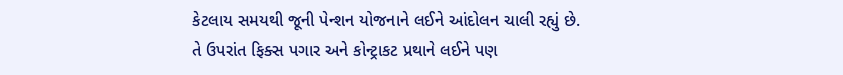કેટલાય સમયથી જૂની પેન્શન યોજનાને લઈને આંદોલન ચાલી રહ્યું છે. તે ઉપરાંત ફિક્સ પગાર અને કોન્ટ્રાકટ પ્રથાને લઈને પણ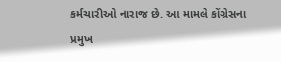કર્મચારીઓ નારાજ છે. આ મામલે કોંગ્રેસના પ્રમુખ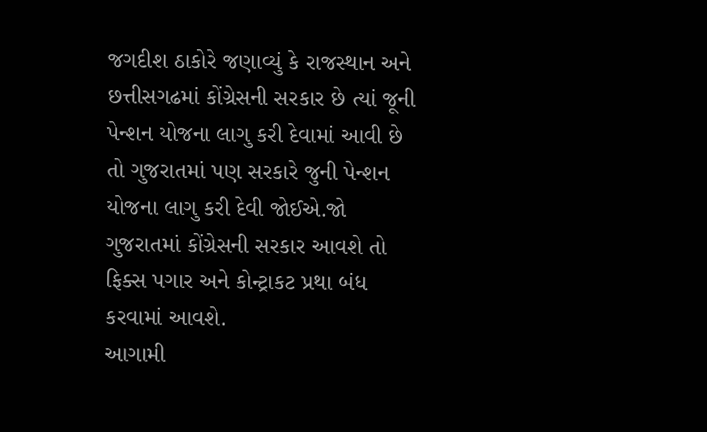જગદીશ ઠાકોરે જણાવ્યું કે રાજસ્થાન અને છત્તીસગઢમાં કોંગ્રેસની સરકાર છે ત્યાં જૂની પેન્શન યોજના લાગુ કરી દેવામાં આવી છે તો ગુજરાતમાં પણ સરકારે જુની પેન્શન યોજના લાગુ કરી દેવી જોઈએ.જો ગુજરાતમાં કોંગ્રેસની સરકાર આવશે તો ફિક્સ પગાર અને કોન્ટ્રાકટ પ્રથા બંધ કરવામાં આવશે.
આગામી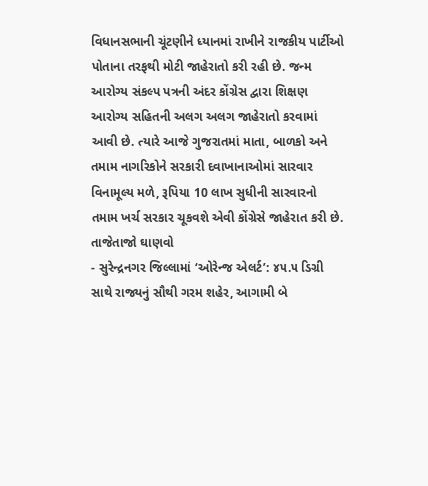વિધાનસભાની ચૂંટણીને ધ્યાનમાં રાખીને રાજકીય પાર્ટીઓ પોતાના તરફથી મોટી જાહેરાતો કરી રહી છે. જન્મ આરોગ્ય સંકલ્પ પત્રની અંદર કોંગ્રેસ દ્વારા શિક્ષણ આરોગ્ય સહિતની અલગ અલગ જાહેરાતો કરવામાં આવી છે. ત્યારે આજે ગુજરાતમાં માતા, બાળકો અને તમામ નાગરિકોને સરકારી દવાખાનાઓમાં સારવાર વિનામૂલ્ય મળે, રૂપિયા 10 લાખ સુધીની સારવારનો તમામ ખર્ચ સરકાર ચૂકવશે એવી કોંગ્રેસે જાહેરાત કરી છે.
તાજેતાજો ઘાણવો
- સુરેન્દ્રનગર જિલ્લામાં ‘ઓરેન્જ એલર્ટ’: ૪૫.૫ ડિગ્રી સાથે રાજ્યનું સૌથી ગરમ શહેર, આગામી બે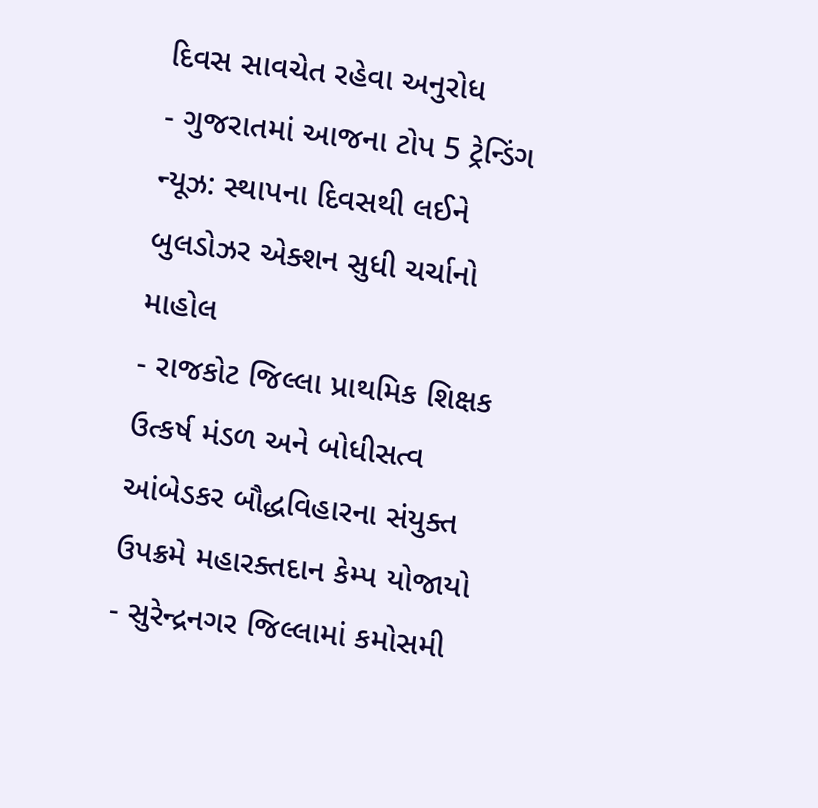દિવસ સાવચેત રહેવા અનુરોધ
- ગુજરાતમાં આજના ટોપ 5 ટ્રેન્ડિંગ ન્યૂઝ: સ્થાપના દિવસથી લઈને બુલડોઝર એક્શન સુધી ચર્ચાનો માહોલ
- રાજકોટ જિલ્લા પ્રાથમિક શિક્ષક ઉત્કર્ષ મંડળ અને બોધીસત્વ આંબેડકર બૌદ્ધવિહારના સંયુક્ત ઉપક્રમે મહારક્તદાન કેમ્પ યોજાયો
- સુરેન્દ્રનગર જિલ્લામાં કમોસમી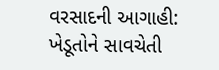વરસાદની આગાહી: ખેડૂતોને સાવચેતી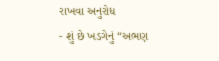રાખવા અનુરોધ
- શું છે ખડગેનું “અભણ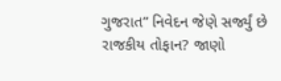ગુજરાત” નિવેદન જેણે સર્જ્યું છે રાજકીય તોફાન? જાણો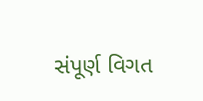સંપૂર્ણ વિગત